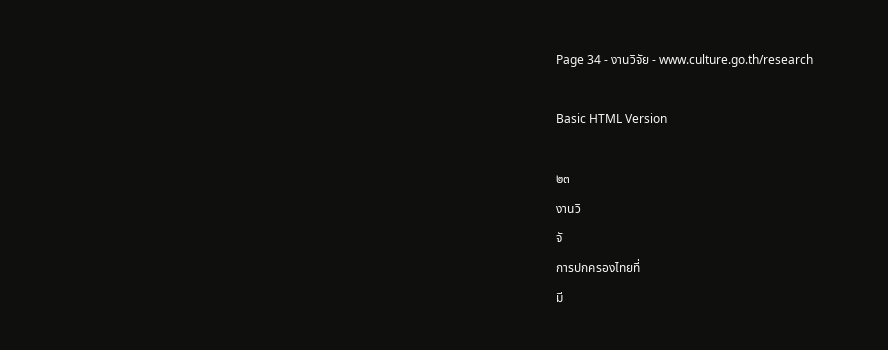Page 34 - งานวิจัย - www.culture.go.th/research

Basic HTML Version

๒๓
งานวิ
จั
การปกครองไทยที่
มี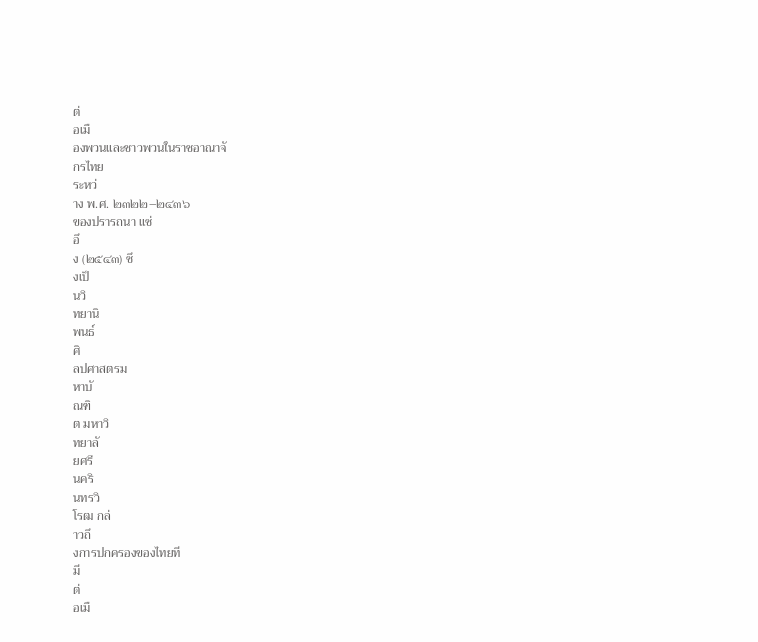ต่
อเมื
องพวนและชาวพวนในราชอาณาจั
กรไทย
ระหว่
าง พ.ศ. ๒๓๒๒–๒๔๓๖
ของปรารถนา แซ่
อึ
ง (๒๕๔๓) ซึ
งเป็
นวิ
ทยานิ
พนธ์
ศิ
ลปศาสตรม
หาบั
ณฑิ
ต มหาวิ
ทยาลั
ยศรี
นคริ
นทรวิ
โรฒ กล่
าวถึ
งการปกครองของไทยที
มี
ต่
อเมื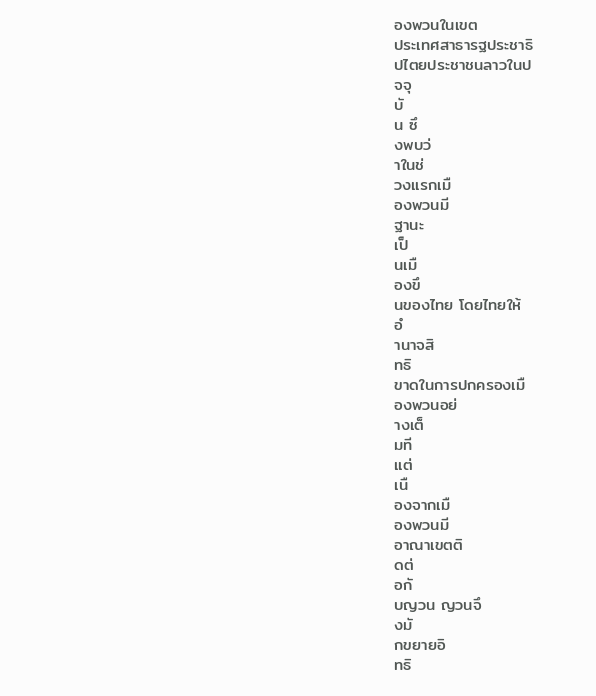องพวนในเขต
ประเทศสาธารฐประชาธิ
ปไตยประชาชนลาวในป
จจุ
บั
น ซึ
งพบว่
าในช่
วงแรกเมื
องพวนมี
ฐานะ
เป็
นเมื
องขึ
นของไทย โดยไทยให้
อํ
านาจสิ
ทธิ
ขาดในการปกครองเมื
องพวนอย่
างเต็
มที
แต่
เนื
องจากเมื
องพวนมี
อาณาเขตติ
ดต่
อกั
บญวน ญวนจึ
งมั
กขยายอิ
ทธิ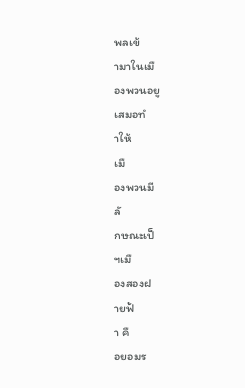พลเข้
ามาในเมื
องพวนอยู
เสมอทํ
าให้
เมื
องพวนมี
ลั
กษณะเป็
ฯเมื
องสองฝ
ายฟ้
า คื
อยอมร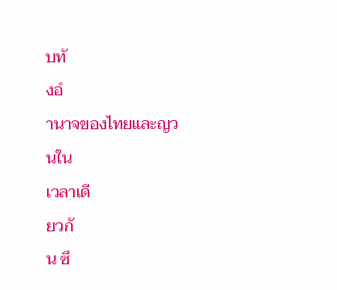บทั
งอํ
านาจของไทยและญวนใน
เวลาเดี
ยวกั
น ซึ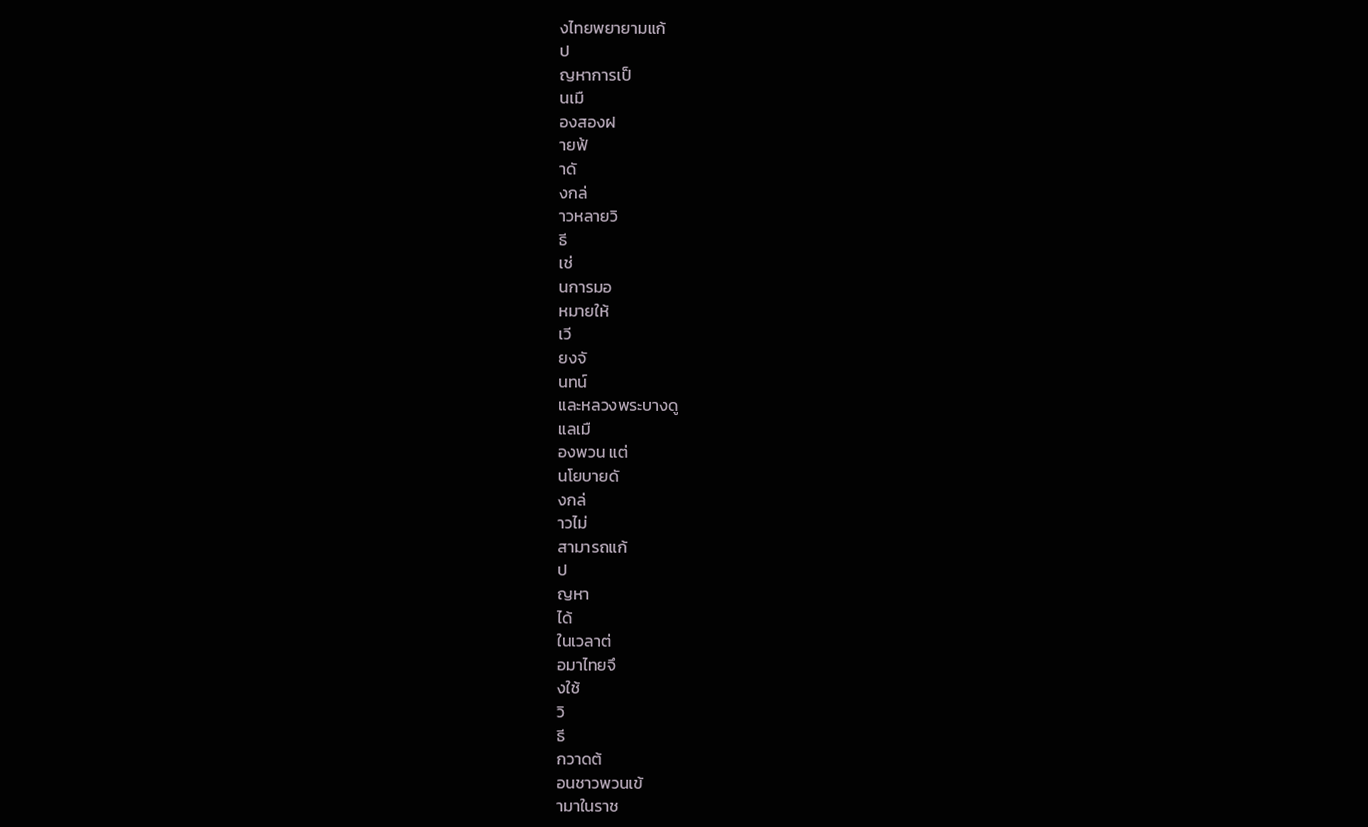งไทยพยายามแก้
ป
ญหาการเป็
นเมื
องสองฝ
ายฟ้
าดั
งกล่
าวหลายวิ
ธี
เช่
นการมอ
หมายให้
เวี
ยงจั
นทน์
และหลวงพระบางดู
แลเมื
องพวน แต่
นโยบายดั
งกล่
าวไม่
สามารถแก้
ป
ญหา
ได้
ในเวลาต่
อมาไทยจึ
งใช้
วิ
ธี
กวาดต้
อนชาวพวนเข้
ามาในราช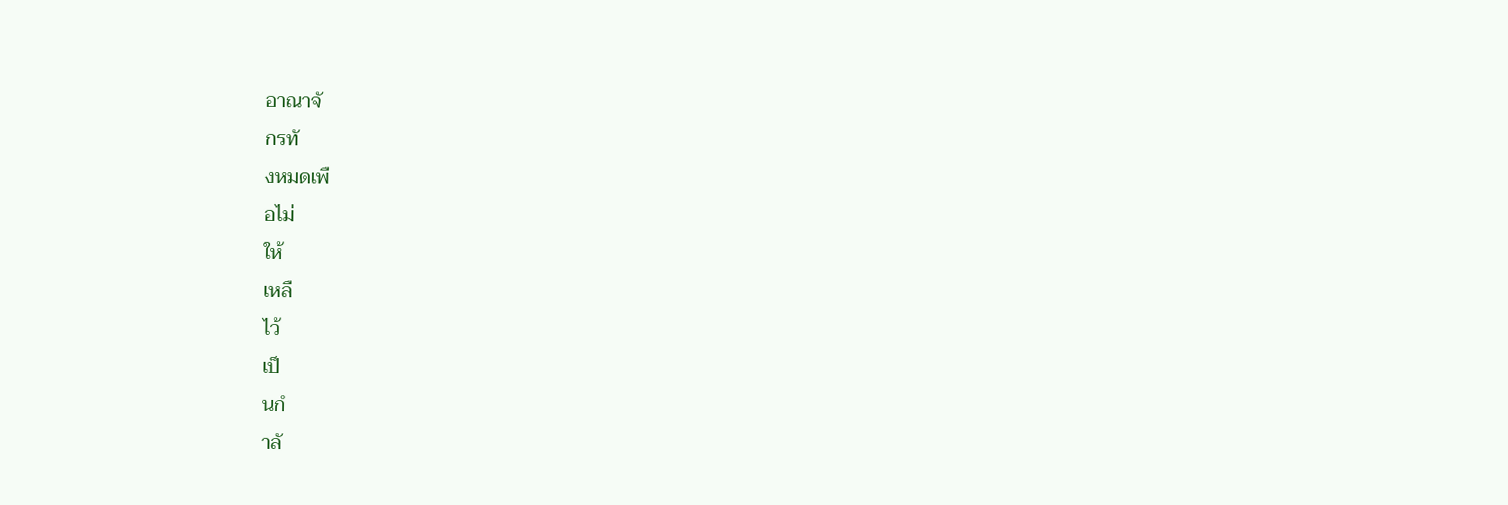อาณาจั
กรทั
งหมดเพื
อไม่
ให้
เหลื
ไว้
เป็
นกํ
าลั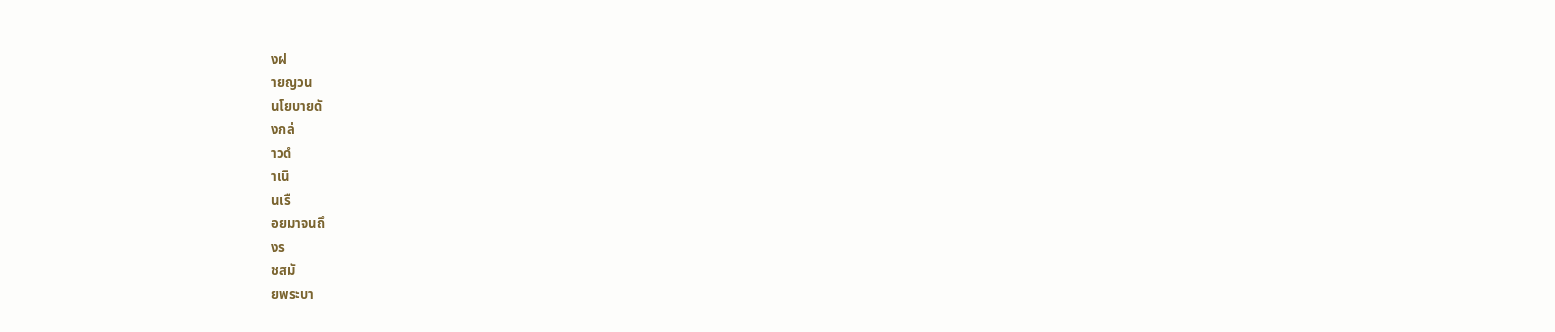งฝ
ายญวน
นโยบายดั
งกล่
าวดํ
าเนิ
นเรื
อยมาจนถึ
งร
ชสมั
ยพระบา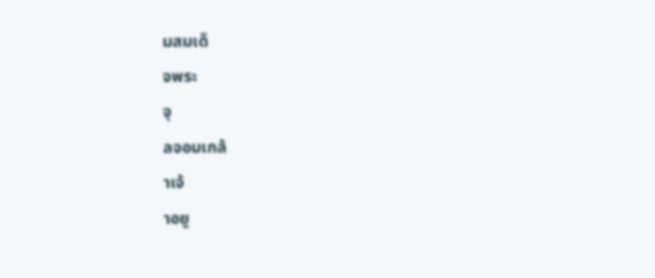มสมเด็
จพระ
จุ
ลจอมเกล้
าเจ้
าอยู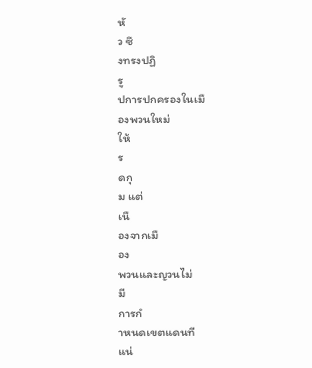หั
ว ซึ
งทรงปฏิ
รู
ปการปกครองในเมื
องพวนใหม่
ให้
ร
ดกุ
ม แต่
เนื
องจากเมื
อง
พวนและญวนไม่
มี
การกํ
าหนดเขตแดนที
แน่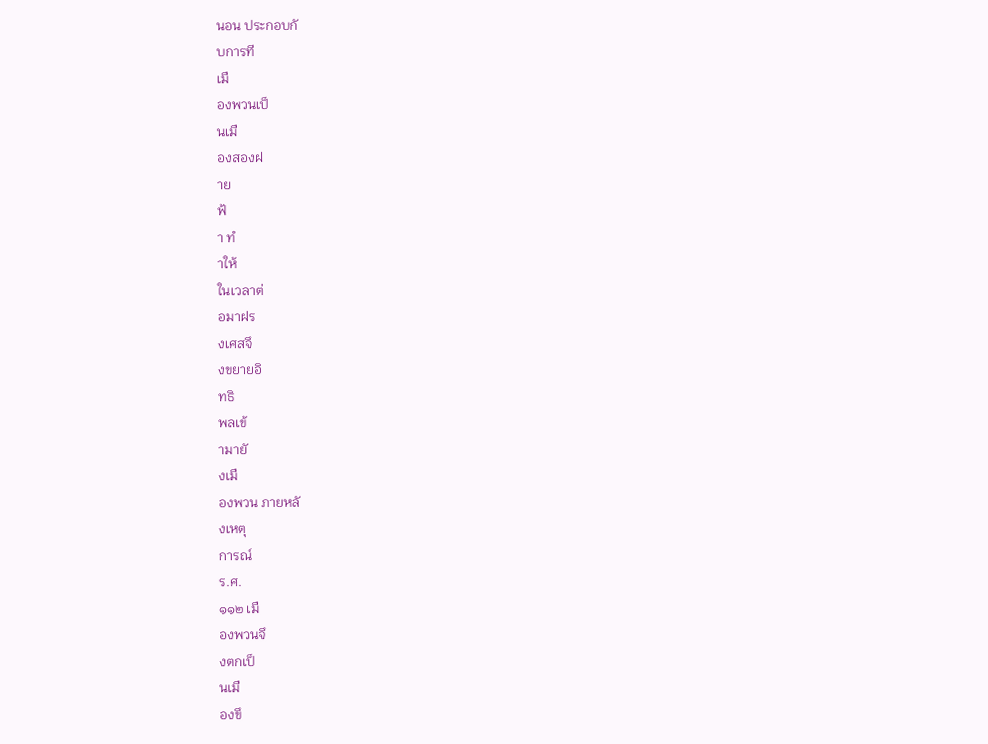นอน ประกอบกั
บการที
เมื
องพวนเป็
นเมื
องสองฝ
าย
ฟ้
า ทํ
าให้
ในเวลาต่
อมาฝร
งเศสจึ
งขยายอิ
ทธิ
พลเข้
ามายั
งเมื
องพวน ภายหลั
งเหตุ
การณ์
ร.ศ.
๑๑๒ เมื
องพวนจึ
งตกเป็
นเมื
องขึ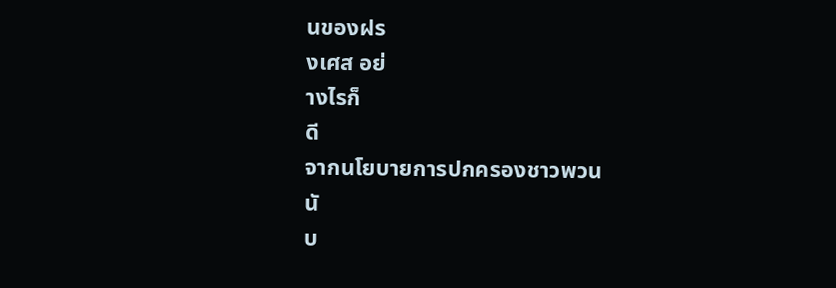นของฝร
งเศส อย่
างไรก็
ดี
จากนโยบายการปกครองชาวพวน
นั
บ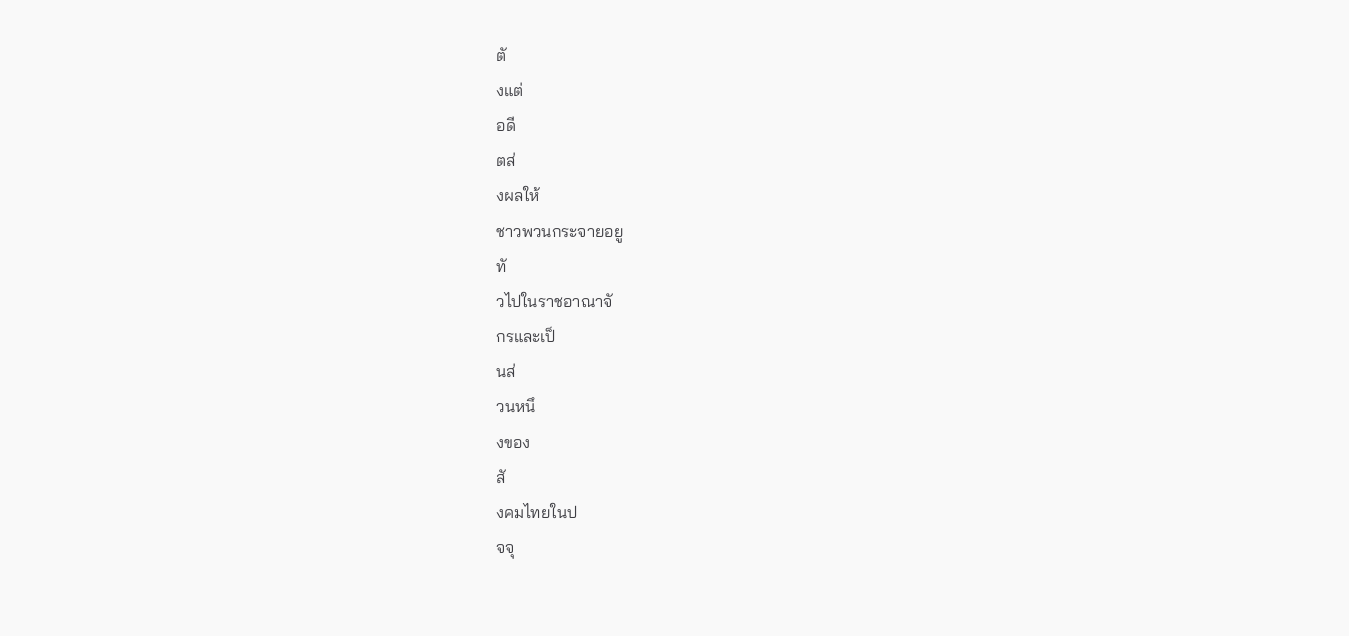ตั
งแต่
อดี
ตส่
งผลให้
ชาวพวนกระจายอยู
ทั
วไปในราชอาณาจั
กรและเป็
นส่
วนหนึ
งของ
สั
งคมไทยในป
จจุ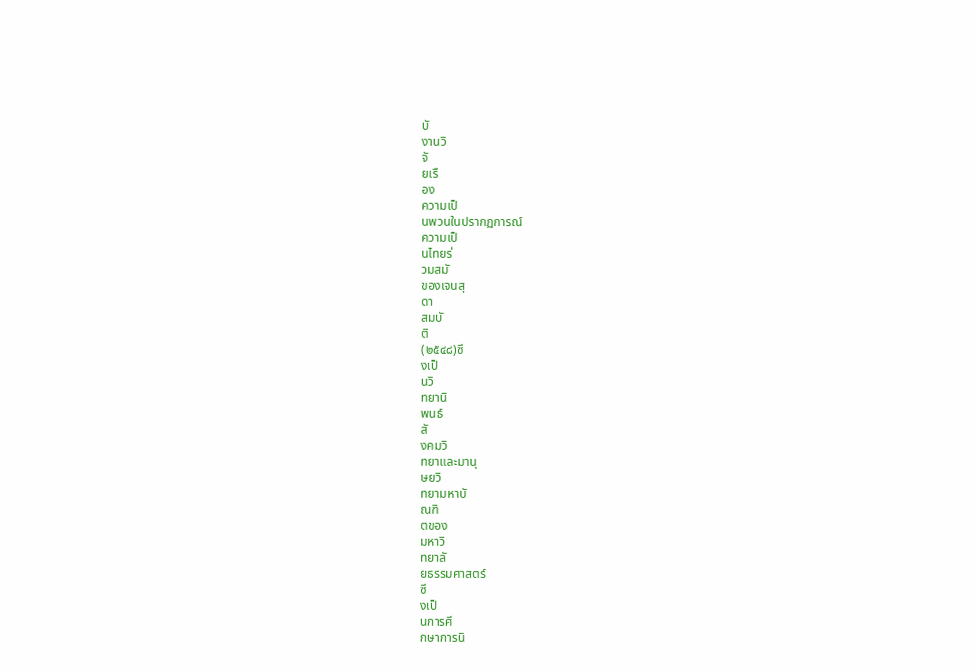บั
งานวิ
จั
ยเรื
อง
ความเป็
นพวนในปรากฏการณ์
ความเป็
นไทยร่
วมสมั
ของเจนสุ
ดา
สมบั
ติ
(๒๕๔๘)ซึ
งเป็
นวิ
ทยานิ
พนธ์
สั
งคมวิ
ทยาและมานุ
ษยวิ
ทยามหาบั
ณฑิ
ตของ
มหาวิ
ทยาลั
ยธรรมศาสตร์
ซึ
งเป็
นการศึ
กษาการนิ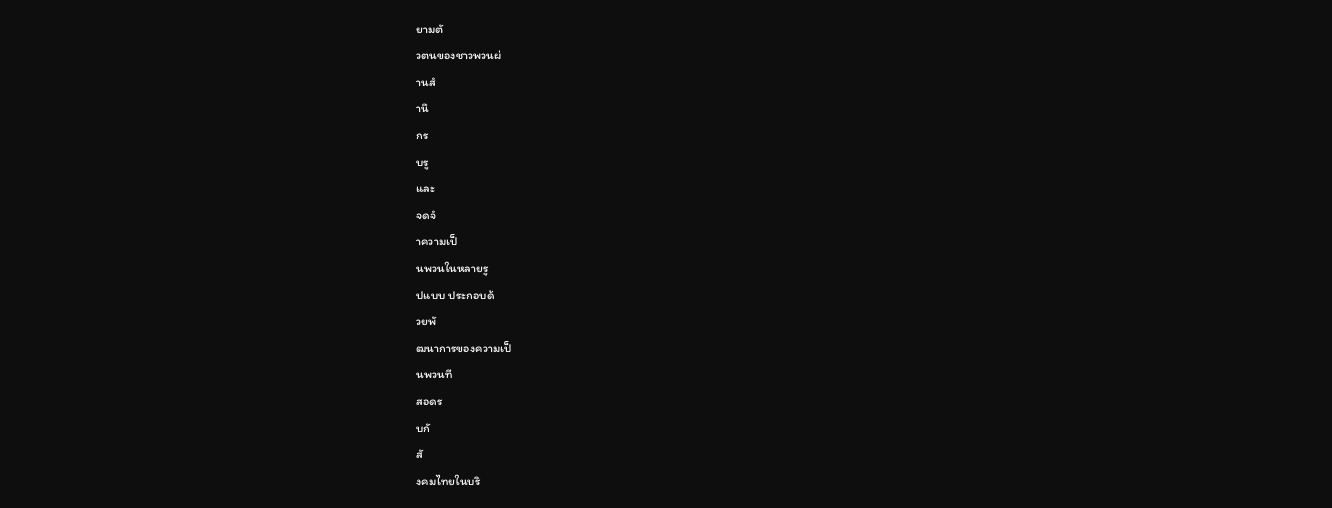ยามตั
วตนของชาวพวนผ่
านสํ
านึ
กร
บรู
และ
จดจํ
าความเป็
นพวนในหลายรู
ปแบบ ประกอบด้
วยพั
ฒนาการของความเป็
นพวนที
สอดร
บกั
สั
งคมไทยในบริ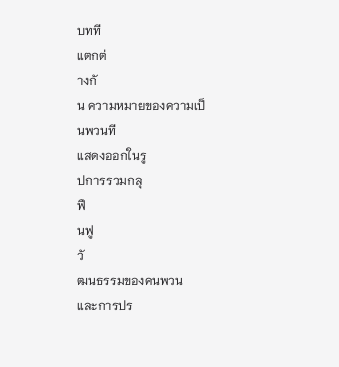บทที
แตกต่
างกั
น ความหมายของความเป็
นพวนที
แสดงออกในรู
ปการรวมกลุ
ฟื
นฟู
วั
ฒนธรรมของคนพวน
และการปร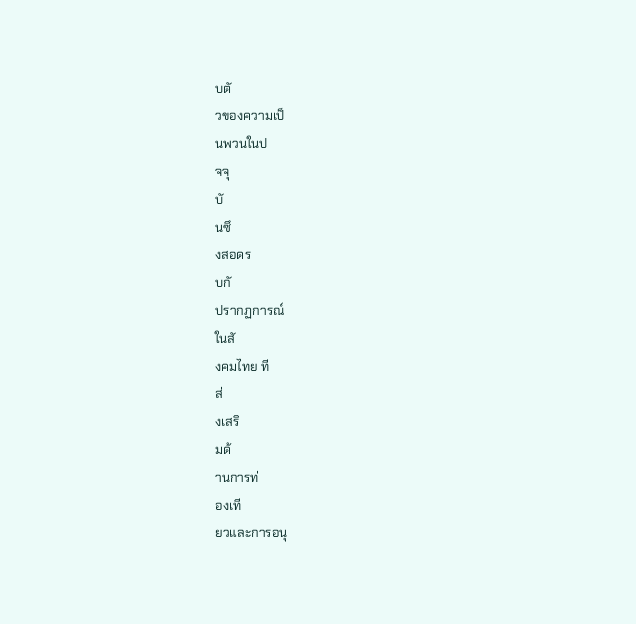บตั
วของความเป็
นพวนในป
จจุ
บั
นซึ
งสอดร
บกั
ปรากฏการณ์
ในสั
งคมไทย ที
ส่
งเสริ
มด้
านการท่
องเที
ยวและการอนุ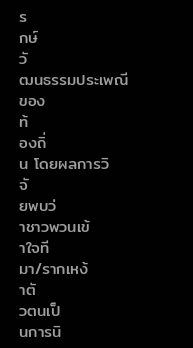ร
กษ์
วั
ฒนธรรมประเพณี
ของ
ท้
องถิ่
น โดยผลการวิ
จั
ยพบว่
าชาวพวนเข้
าใจที
มา/รากเหง้
าตั
วตนเป็
นการนิ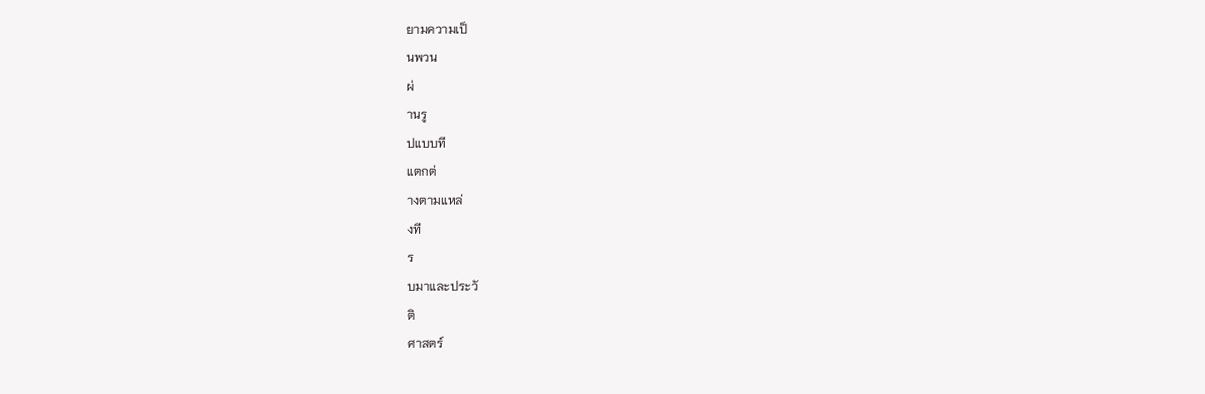ยามความเป็
นพวน
ผ่
านรู
ปแบบที
แตกต่
างตามแหล่
งที
ร
บมาและประวั
ติ
ศาสตร์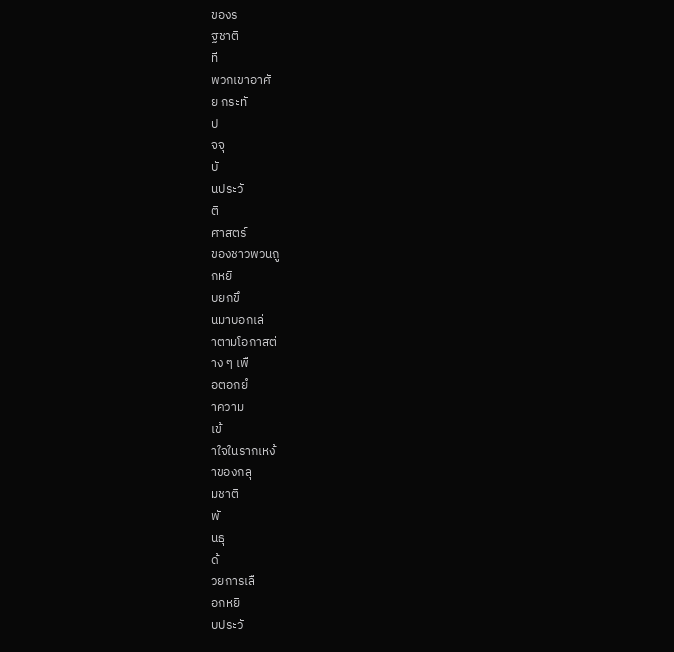ของร
ฐชาติ
ที
พวกเขาอาศั
ย กระทั
ป
จจุ
บั
นประวั
ติ
ศาสตร์
ของชาวพวนถู
กหยิ
บยกขึ
นมาบอกเล่
าตามโอกาสต่
าง ๆ เพื
อตอกยํ
าความ
เข้
าใจในรากเหง้
าของกลุ
มชาติ
พั
นธุ
ด้
วยการเลื
อกหยิ
บประวั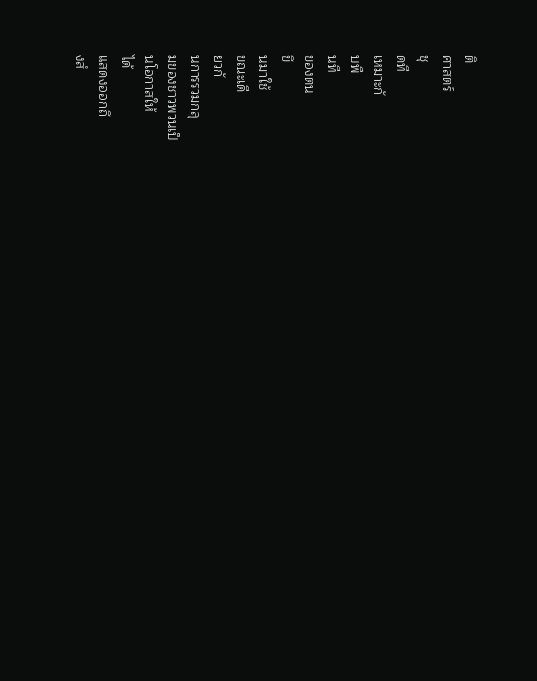ติ
ศาสตร์
ชุ
ดที
เหมาะกั
บพื
นที
ของตน
ขึ
นมาใช้
ขณะเดี
ยวกั
นการรวมกลุ
มของชาวพวนเป็
นโอกาสให้
ได้
แสดงออกถึ
งสํ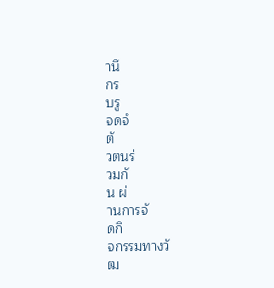านึ
กร
บรู
จดจํ
ตั
วตนร่
วมกั
น ผ่
านการจั
ดกิ
จกรรมทางวั
ฒ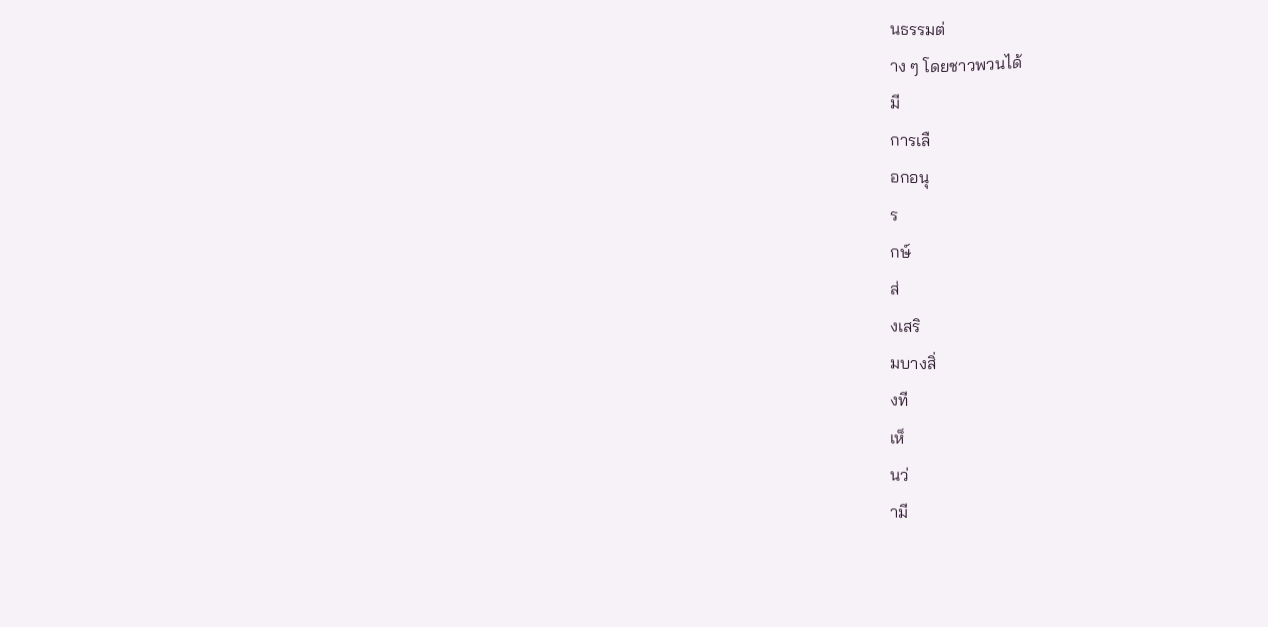นธรรมต่
าง ๆ โดยชาวพวนได้
มี
การเลื
อกอนุ
ร
กษ์
ส่
งเสริ
มบางสิ่
งที
เห็
นว่
ามี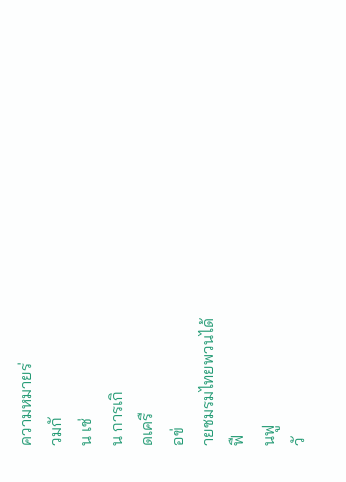ความหมายร่
วมกั
น เช่
น การเกิ
ดเครื
อข่
ายชมรมไทยพวนได้
ฟื
นฟู
วั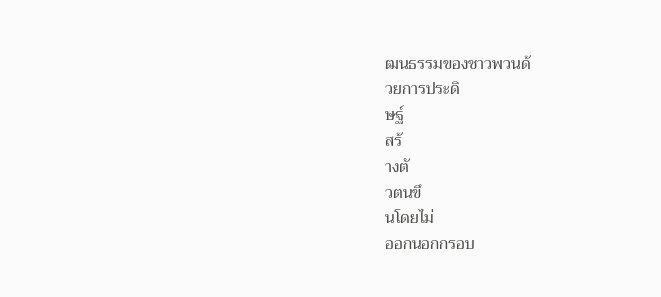ฒนธรรมของชาวพวนด้
วยการประดิ
ษฐ์
สร้
างตั
วตนขึ
นโดยไม่
ออกนอกกรอบ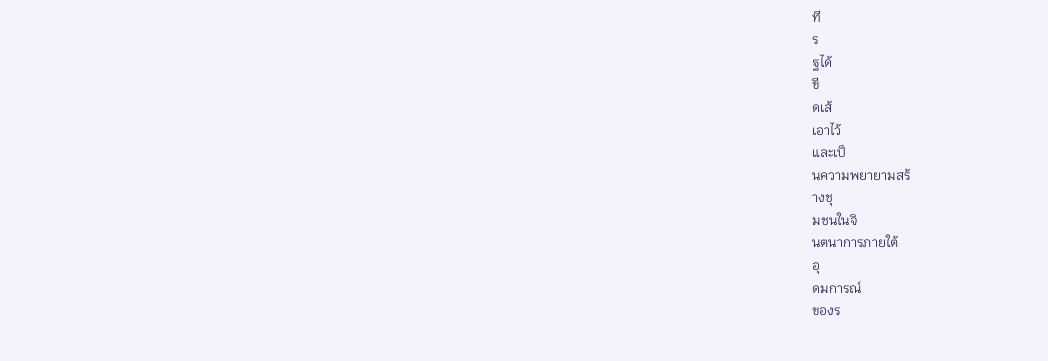ที
ร
ฐได้
ขี
ดเส้
เอาไว้
และเป็
นความพยายามสร้
างชุ
มชนในจิ
นตนาการภายใต้
อุ
ดมการณ์
ของร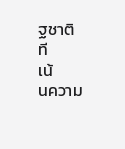ฐชาติ
ที
เน้
นความ